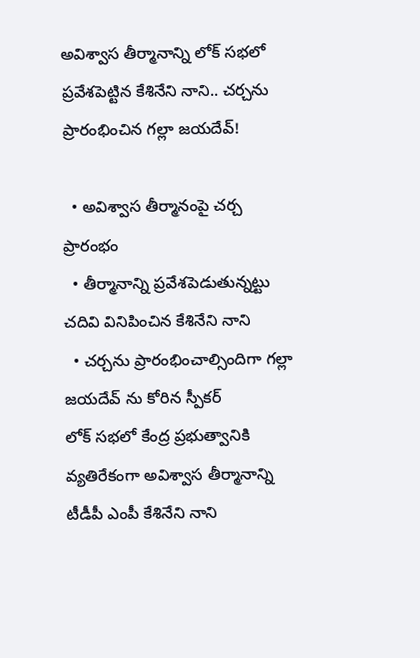అవిశ్వాస తీర్మానాన్ని లోక్ సభలో ప్రవేశపెట్టిన కేశినేని నాని.. చర్చను ప్రారంభించిన గల్లా జయదేవ్!

  • అవిశ్వాస తీర్మానంపై చర్చ ప్రారంభం
  • తీర్మానాన్ని ప్రవేశపెడుతున్నట్టు చదివి వినిపించిన కేశినేని నాని
  • చర్చను ప్రారంభించాల్సిందిగా గల్లా జయదేవ్ ను కోరిన స్పీకర్
లోక్ సభలో కేంద్ర ప్రభుత్వానికి వ్యతిరేకంగా అవిశ్వాస తీర్మానాన్ని టీడీపీ ఎంపీ కేశినేని నాని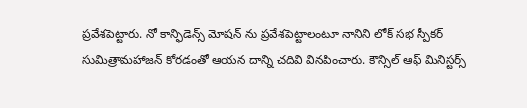ప్రవేశపెట్టారు. నో కాన్ఫిడెన్స్ మోషన్ ను ప్రవేశపెట్టాలంటూ నానిని లోక్ సభ స్పీకర్ సుమిత్రామహాజన్ కోరడంతో ఆయన దాన్ని చదివి వినపించారు. కౌన్సిల్ ఆఫ్ మినిస్టర్స్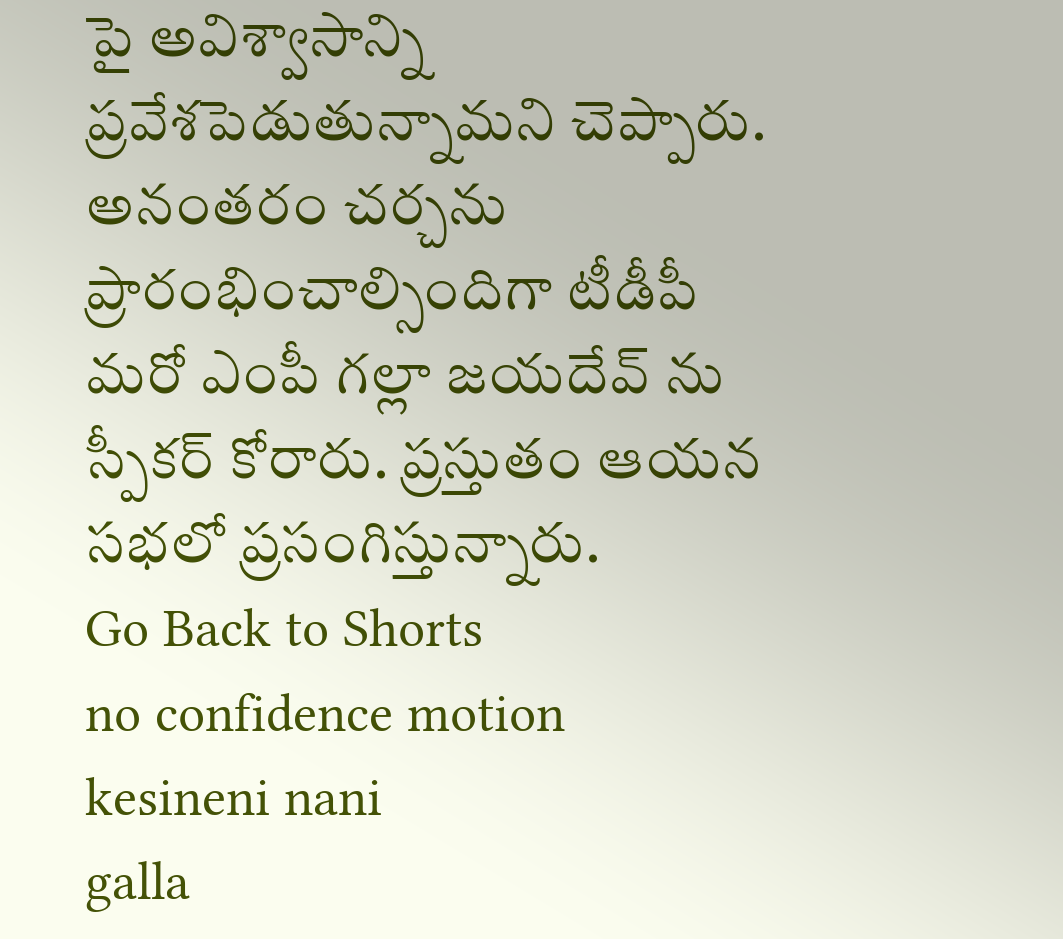పై అవిశ్వాసాన్ని ప్రవేశపెడుతున్నామని చెప్పారు. అనంతరం చర్చను ప్రారంభించాల్సిందిగా టీడీపీ మరో ఎంపీ గల్లా జయదేవ్ ను స్పీకర్ కోరారు. ప్రస్తుతం ఆయన సభలో ప్రసంగిస్తున్నారు.
Go Back to Shorts
no confidence motion
kesineni nani
galla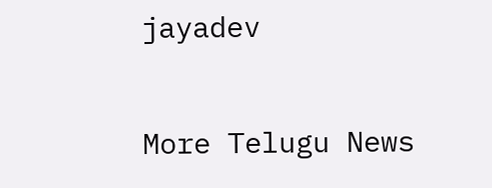jayadev

More Telugu News